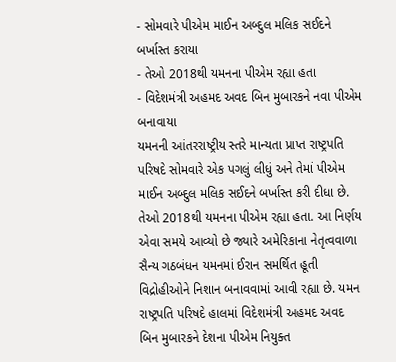- સોમવારે પીએમ માઈન અબ્દુલ મલિક સઈદને બર્ખાસ્ત કરાયા
- તેઓ 2018થી યમનના પીએમ રહ્યા હતા
- વિદેશમંત્રી અહમદ અવદ બિન મુબારકને નવા પીએમ બનાવાયા
યમનની આંતરરાષ્ટ્રીય સ્તરે માન્યતા પ્રાપ્ત રાષ્ટ્રપતિ પરિષદે સોમવારે એક પગલું લીધું અને તેમાં પીએમ માઈન અબ્દુલ મલિક સઈદને બર્ખાસ્ત કરી દીધા છે. તેઓ 2018થી યમનના પીએમ રહ્યા હતા. આ નિર્ણય એવા સમયે આવ્યો છે જ્યારે અમેરિકાના નેતૃત્વવાળા સૈન્ય ગઠબંધન યમનમાં ઈરાન સમર્થિત હૂતી વિદ્રોહીઓને નિશાન બનાવવામાં આવી રહ્યા છે. યમન રાષ્ટ્રપતિ પરિષદે હાલમાં વિદેશમંત્રી અહમદ અવદ બિન મુબારકને દેશના પીએમ નિયુક્ત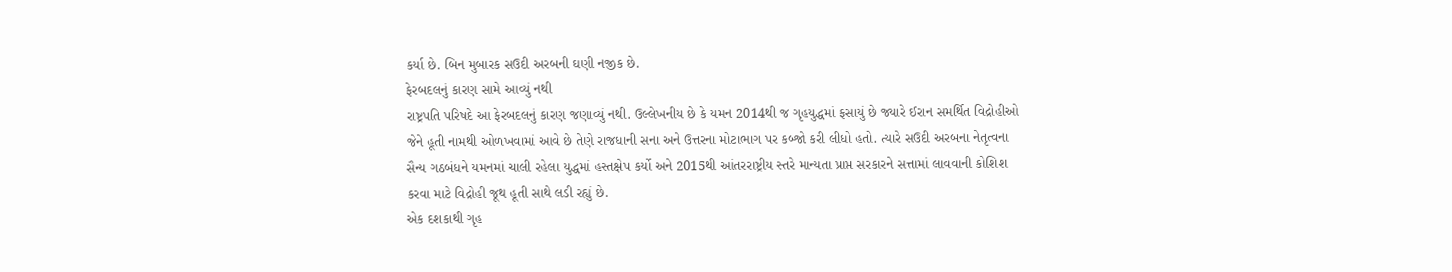કર્યા છે. બિન મુબારક સઉદી અરબની ઘણી નજીક છે.
ફેરબદલનું કારણ સામે આવ્યું નથી
રાષ્ટ્રપતિ પરિષદે આ ફેરબદલનું કારણ જણાવ્યું નથી. ઉલ્લેખનીય છે કે યમન 2014થી જ ગૃહયુદ્ધમાં ફસાયું છે જ્યારે ઈરાન સમર્થિત વિદ્રોહીઓ જેને હૂતી નામથી ઓળખવામાં આવે છે તેણે રાજધાની સના અને ઉત્તરના મોટાભાગ પર કબ્જો કરી લીધો હતો. ત્યારે સઉદી અરબના નેતૃત્વના સૈન્ય ગઠબંધને યમનમાં ચાલી રહેલા યુદ્ધમાં હસ્તક્ષેપ કર્યો અને 2015થી આંતરરાષ્ટ્રીય સ્તરે માન્યતા પ્રાપ્ત સરકારને સત્તામાં લાવવાની કોશિશ કરવા માટે વિદ્રોહી જૂથ હૂતી સાથે લડી રહ્યું છે.
એક દશકાથી ગૃહ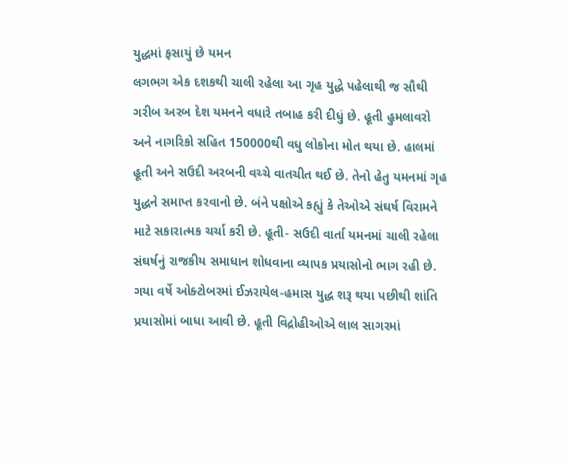યુદ્ધમાં ફસાયું છે યમન
લગભગ એક દશકથી ચાલી રહેલા આ ગૃહ યુદ્ધે પહેલાથી જ સૌથી ગરીબ અરબ દેશ યમનને વધારે તબાહ કરી દીધું છે. હૂતી હુમલાવરો અને નાગરિકો સહિત 150000થી વધુ લોકોના મોત થયા છે. હાલમાં હૂતી અને સઉદી અરબની વચ્ચે વાતચીત થઈ છે. તેનો હેતુ યમનમાં ગૃહ યુદ્ધને સમાપ્ત કરવાનો છે. બંને પક્ષોએ કહ્યું કે તેઓએ સંઘર્ષ વિરામને માટે સકારાત્મક ચર્ચા કરી છે. હૂતી- સઉદી વાર્તા યમનમાં ચાલી રહેલા સંઘર્ષનું રાજકીય સમાધાન શોધવાના વ્યાપક પ્રયાસોનો ભાગ રહી છે.
ગયા વર્ષે ઓક્ટોબરમાં ઈઝરાયેલ-હમાસ યુદ્ધ શરૂ થયા પછીથી શાંતિ પ્રયાસોમાં બાધા આવી છે. હૂતી વિદ્રોહીઓએ લાલ સાગરમાં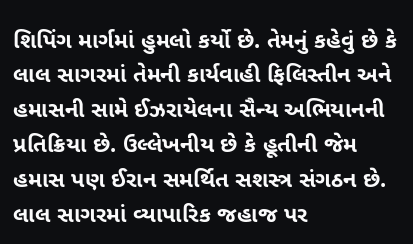શિપિંગ માર્ગમાં હુમલો કર્યો છે. તેમનું કહેવું છે કે લાલ સાગરમાં તેમની કાર્યવાહી ફિલિસ્તીન અને હમાસની સામે ઈઝરાયેલના સૈન્ય અભિયાનની પ્રતિક્રિયા છે. ઉલ્લેખનીય છે કે હૂતીની જેમ હમાસ પણ ઈરાન સમર્થિત સશસ્ત્ર સંગઠન છે. લાલ સાગરમાં વ્યાપારિક જહાજ પર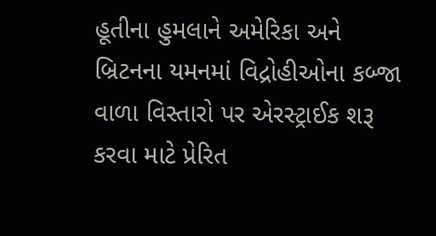હૂતીના હુમલાને અમેરિકા અને બ્રિટનના યમનમાં વિદ્રોહીઓના કબ્જા વાળા વિસ્તારો પર એરસ્ટ્રાઈક શરૂ કરવા માટે પ્રેરિત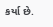કર્યા છે.